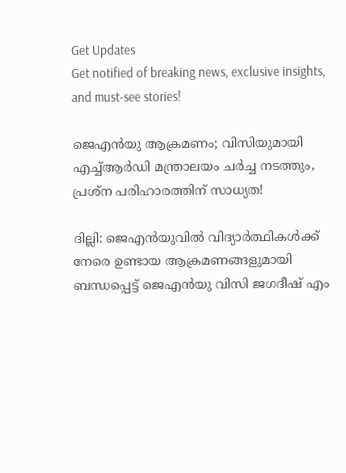Get Updates
Get notified of breaking news, exclusive insights, and must-see stories!

ജെഎൻയു ആക്രമണം; വിസിയുമായി എച്ച്ആർഡി മന്ത്രാലയം ചർച്ച നടത്തും, പ്രശ്ന പരിഹാരത്തിന് സാധ്യത!

ദില്ലി: ജെഎൻയുവിൽ വിദ്യാർത്ഥികൾക്ക് നേരെ ഉണ്ടായ ആക്രമണങ്ങളുമായി ബന്ധപ്പെട്ട് ജെഎൻ‌യു വിസി ജഗദീഷ് എം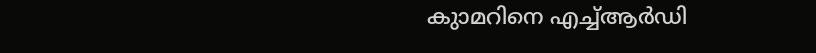കുാമറിനെ എച്ച്ആർഡി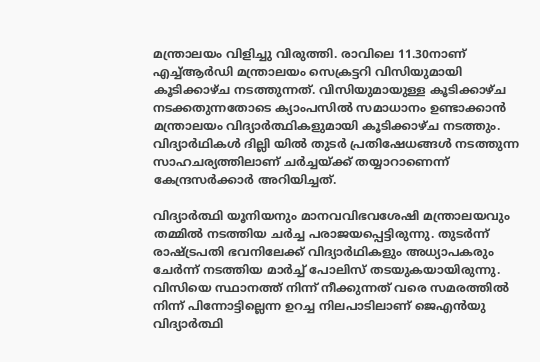മന്ത്രാലയം വിളിച്ചു വിരുത്തി. രാവിലെ 11.30നാണ് എച്ച്ആർഡി മന്ത്രാലയം സെക്രട്ടറി വിസിയുമായി കൂടിക്കാഴ്ച നടത്തുന്നത്. വിസിയുമായുള്ള കൂടിക്കാഴ്ച നടക്കതുന്നതോടെ ക്യാംപസിൽ സമാധാനം ഉണ്ടാക്കാൻ മന്ത്രാലയം വിദ്യാർത്ഥികളുമായി കൂടിക്കാഴ്ച നടത്തും. വിദ്യാര്‍ഥികള്‍ ദില്ലി യില്‍ തുടര്‍ പ്രതിഷേധങ്ങള്‍ നടത്തുന്ന സാഹചര്യത്തിലാണ് ചര്‍ച്ചയ്ക്ക് തയ്യാറാണെന്ന് കേന്ദ്രസര്‍ക്കാര്‍ അറിയിച്ചത്.

വിദ്യാര്‍ത്ഥി യൂനിയനും മാനവവിഭവശേഷി മന്ത്രാലയവും തമ്മില്‍ നടത്തിയ ചര്‍ച്ച പരാജയപ്പെട്ടിരുന്നു. തുടര്‍ന്ന് രാഷ്ട്രപതി ഭവനിലേക്ക് വിദ്യാര്‍ഥികളും അധ്യാപകരും ചേര്‍ന്ന് നടത്തിയ മാര്‍ച്ച് പോലിസ് തടയുകയായിരുന്നു. വിസിയെ സ്ഥാനത്ത് നിന്ന് നീക്കുന്നത് വരെ സമരത്തില്‍ നിന്ന് പിന്നോട്ടില്ലെന്ന ഉറച്ച നിലപാടിലാണ് ജെഎന്‍യു വിദ്യാര്‍ത്ഥി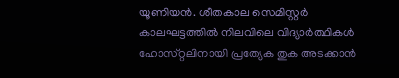യൂണിയൻ. ശീതകാല സെമിസ്റ്റര്‍ കാലഘട്ടത്തില്‍ നിലവിലെ വിദ്യാര്‍ത്ഥികള്‍ ഹോസ്‌റ്റലിനായി പ്രത്യേക തുക അടക്കാന്‍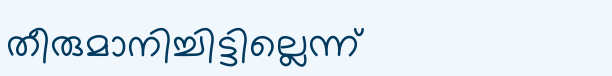തീരുമാനിച്ചിട്ടില്ലെന്ന്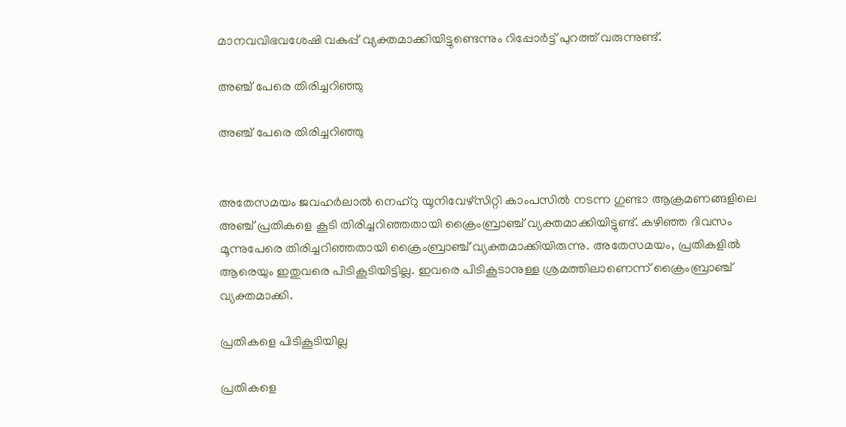മാനവവിഭവശേഷി വകുപ്പ് വ്യക്തമാക്കിയിട്ടുണ്ടെന്നും റിപ്പോർട്ട് പുറത്ത് വരുന്നുണ്ട്.

അഞ്ച് പേരെ തിരിച്ചറിഞ്ഞു

അഞ്ച് പേരെ തിരിച്ചറിഞ്ഞു


അതേസമയം ജവഹര്‍ലാല്‍ നെഹ്‌റു യൂനിവേഴ്‌സിറ്റി കാംപസില്‍ നടന്ന ഗുണ്ടാ ആക്രമണങ്ങളിലെ അഞ്ച് പ്രതികളെ കൂടി തിരിച്ചറിഞ്ഞതായി ക്രൈംബ്രാഞ്ച് വ്യക്തമാക്കിയിട്ടുണ്ട്. കഴിഞ്ഞ ദിവസം മൂന്നുപേരെ തിരിച്ചറിഞ്ഞതായി ക്രൈംബ്രാഞ്ച് വ്യക്തമാക്കിയിരുന്നു. അതേസമയം, പ്രതികളില്‍ ആരെയും ഇതുവരെ പിടികൂടിയിട്ടില്ല. ഇവരെ പിടികൂടാനുള്ള ശ്രമത്തിലാണെന്ന് ക്രൈംബ്രാഞ്ച് വ്യക്തമാക്കി.

പ്രതികളെ പിടികൂടിയില്ല

പ്രതികളെ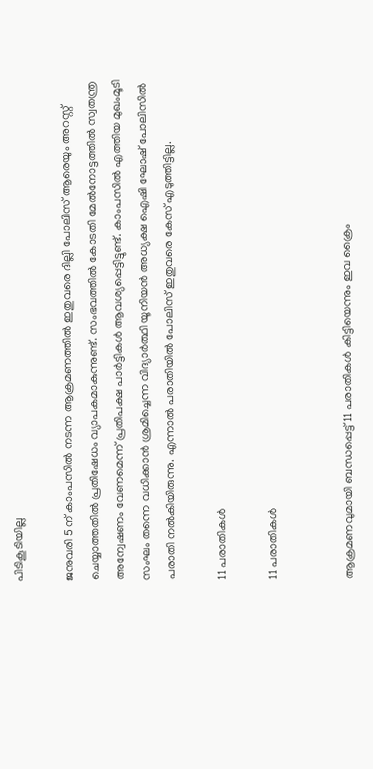പിടികൂടിയില്ല

ജനുവരി 5 ന് കാംപസില്‍ നടന്ന ആക്രമണത്തില്‍ ഇതുവരെ ദില്ലി പോലിസ് ആരെയും അറസ്റ്റ് ചെയ്യാത്തതില്‍ പ്രതിഷേധം വ്യാപകമാകുന്നുണ്ട്. സംഭവത്തില്‍ കോടതി മേല്‍നോട്ടത്തില്‍ സ്വതന്ത്ര അന്വേഷണം വേണമെന്ന് പ്രതിപക്ഷ പാര്‍ട്ടികള്‍ ആവശ്യപ്പെട്ടിട്ടുണ്ട്. കാംപസില്‍ എത്തിയ മുഖംമൂടി സംഘം തന്നെ വധിക്കാന്‍ ശ്രമിച്ചെന്ന വിദ്യാര്‍ത്ഥി യൂനിയന്‍ അധ്യക്ഷ ഐഷി ഘോഷ് പോലിസില്‍ പരാതി നല്‍കിയിരുന്നു. എന്നാല്‍ പരാതിയില്‍ പോലിസ് ഇതുവരെ കേസ് എടുത്തിട്ടില്ല.

11 പരാതികൾ

11 പരാതികൾ


ആക്രമണവുമായി ബന്ധപ്പെട്ട് 11 പരാതികള്‍ കിട്ടിയെന്നും ഇവ ക്രൈം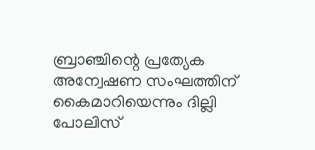ബ്രാഞ്ചിന്റെ പ്രത്യേക അന്വേഷണ സംഘത്തിന് കൈമാറിയെന്നും ദില്ലി പോലിസ്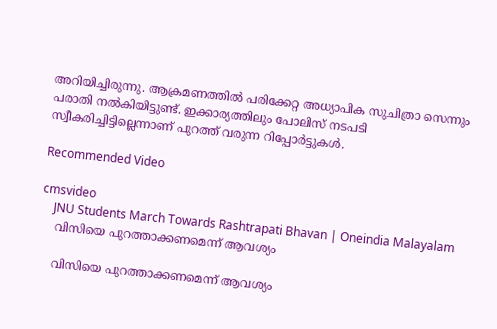അറിയിച്ചിരുന്നു. ആക്രമണത്തില്‍ പരിക്കേറ്റ അധ്യാപിക സുചിത്രാ സെന്നും പരാതി നല്‍കിയിട്ടുണ്ട്. ഇക്കാര്യത്തിലും പോലിസ് നടപടി സ്വീകരിച്ചിട്ടില്ലെന്നാണ് പുറത്ത് വരുന്ന റിപ്പോർട്ടുകൾ.

Recommended Video

cmsvideo
    JNU Students March Towards Rashtrapati Bhavan | Oneindia Malayalam
    വിസിയെ പുറത്താക്കണമെന്ന് ആവശ്യം

    വിസിയെ പുറത്താക്കണമെന്ന് ആവശ്യം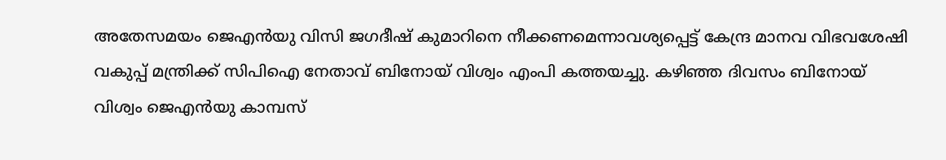അതേസമയം ജെഎൻയു വിസി ജഗദീഷ് കുമാറിനെ നീക്കണമെന്നാവശ്യപ്പെട്ട് കേന്ദ്ര മാനവ വിഭവശേഷി വകുപ്പ് മന്ത്രിക്ക് സിപിഐ നേതാവ് ബിനോയ് വിശ്വം എംപി കത്തയച്ചു. കഴിഞ്ഞ ദിവസം ബിനോയ് വിശ്വം ജെഎൻയു കാമ്പസ്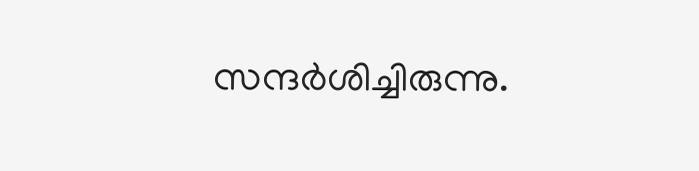സന്ദർശിച്ചിരുന്നു.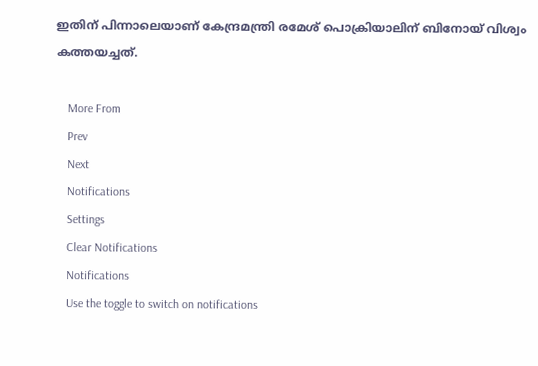ഇതിന് പിന്നാലെയാണ് കേന്ദ്രമന്ത്രി രമേശ് പൊക്രിയാലിന് ബിനോയ് വിശ്വം കത്തയച്ചത്.

    More From
    Prev
    Next
    Notifications
    Settings
    Clear Notifications
    Notifications
    Use the toggle to switch on notifications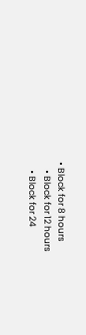• Block for 8 hours
    • Block for 12 hours
    • Block for 24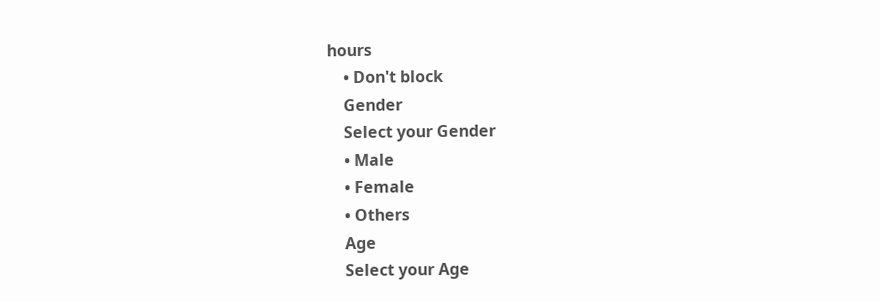hours
    • Don't block
    Gender
    Select your Gender
    • Male
    • Female
    • Others
    Age
    Select your Age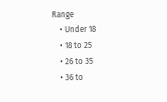Range
    • Under 18
    • 18 to 25
    • 26 to 35
    • 36 to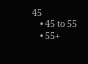45
    • 45 to 55
    • 55+